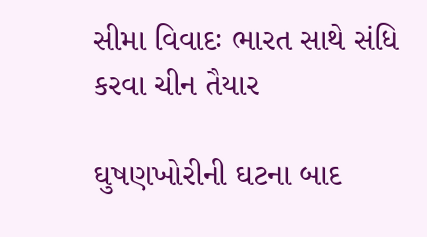સીમા વિવાદઃ ભારત સાથે સંધિ કરવા ચીન તૈયાર

ઘુષણખોરીની ઘટના બાદ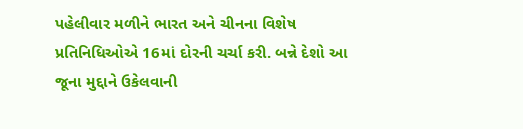પહેલીવાર મળીને ભારત અને ચીનના વિશેષ પ્રતિનિધિઓએ 16માં દોરની ચર્ચા કરી. બન્ને દેશો આ જૂના મુદ્દાને ઉકેલવાની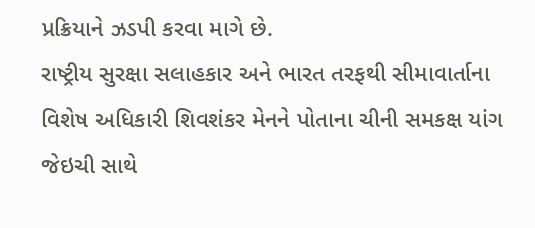પ્રક્રિયાને ઝડપી કરવા માગે છે.
રાષ્ટ્રીય સુરક્ષા સલાહકાર અને ભારત તરફથી સીમાવાર્તાના વિશેષ અધિકારી શિવશંકર મેનને પોતાના ચીની સમકક્ષ યાંગ જેઇચી સાથે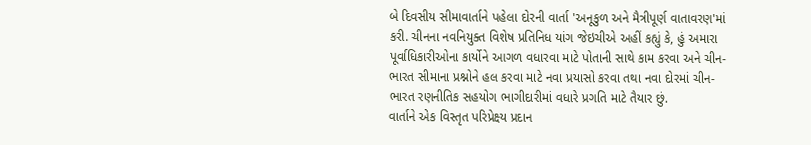બે દિવસીય સીમાવાર્તાને પહેલા દોરની વાર્તા 'અનૂકુળ અને મૈત્રીપૂર્ણ વાતાવરણ'માં કરી. ચીનના નવનિયુક્ત વિશેષ પ્રતિનિધ યાંગ જેઇચીએ અહીં કહ્યું કે, હું અમારા પૂર્વાધિકારીઓના કાર્યોને આગળ વધારવા માટે પોતાની સાથે કામ કરવા અને ચીન-ભારત સીમાના પ્રશ્નોને હલ કરવા માટે નવા પ્રયાસો કરવા તથા નવા દોરમાં ચીન-ભારત રણનીતિક સહયોગ ભાગીદારીમાં વધારે પ્રગતિ માટે તૈયાર છું.
વાર્તાને એક વિસ્તૃત પરિપ્રેક્ષ્ય પ્રદાન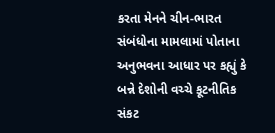કરતા મેનને ચીન-ભારત સંબંધોના મામલામાં પોતાના અનુભવના આધાર પર કહ્યું કે બન્ને દેશોની વચ્ચે કૂટનીતિક સંકટ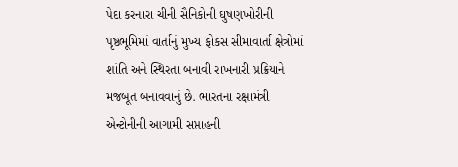પેદા કરનારા ચીની સૈનિકોની ઘુષણખોરીની પૃષ્ઠભૂમિમાં વાર્તાનું મુખ્ય ફોકસ સીમાવાર્તા ક્ષેત્રોમાં શાંતિ અને સ્થિરતા બનાવી રાખનારી પ્રક્રિયાને મજબૂત બનાવવાનું છે. ભારતના રક્ષામંત્રી એન્ટોનીની આગામી સપ્તાહની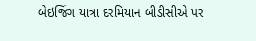બેઇજિંગ યાત્રા દરમિયાન બીડીસીએ પર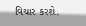વિચાર કરશે.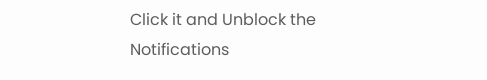Click it and Unblock the Notifications